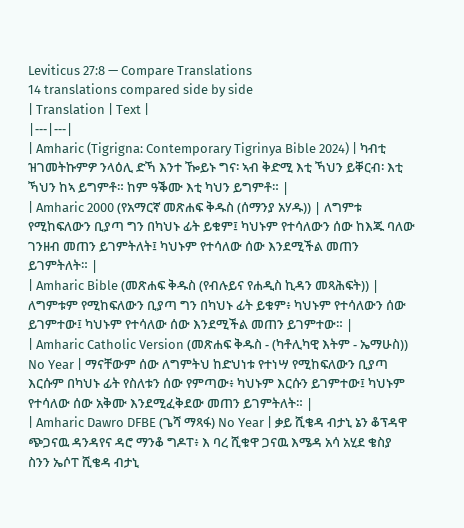Leviticus 27:8 — Compare Translations
14 translations compared side by side
| Translation | Text |
|---|---|
| Amharic (Tigrigna: Contemporary Tigrinya Bible 2024) | ካብቲ ዝገመትኩምዎ ንላዕሊ ድኻ እንተ ዀይኑ ግና፡ ኣብ ቅድሚ እቲ ኻህን ይቐርብ፡ እቲ ኻህን ከኣ ይግምቶ። ከም ዓቕሙ እቲ ካህን ይግምቶ። |
| Amharic 2000 (የአማርኛ መጽሐፍ ቅዱስ (ሰማንያ አሃዱ)) | ለግምቱ የሚከፍለውን ቢያጣ ግን በካህኑ ፊት ይቁም፤ ካህኑም የተሳለውን ሰው ከእጁ ባለው ገንዘብ መጠን ይገምትለት፤ ካህኑም የተሳለው ሰው እንደሚችል መጠን ይገምትለት። |
| Amharic Bible (መጽሐፍ ቅዱስ (የብሉይና የሐዲስ ኪዳን መጻሕፍት)) | ለግምቱም የሚከፍለውን ቢያጣ ግን በካህኑ ፊት ይቁም፥ ካህኑም የተሳለውን ሰው ይገምተው፤ ካህኑም የተሳለው ሰው እንደሚችል መጠን ይገምተው። |
| Amharic Catholic Version (መጽሐፍ ቅዱስ - (ካቶሊካዊ እትም - ኤማሁስ)) No Year | ማናቸውም ሰው ለግምትህ ከድህነቱ የተነሣ የሚከፍለውን ቢያጣ እርሱም በካህኑ ፊት የስለቱን ሰው የምጣው፥ ካህኑም እርሱን ይገምተው፤ ካህኑም የተሳለው ሰው አቅሙ እንደሚፈቅደው መጠን ይገምትለት። |
| Amharic Dawro DFBE (ጌሻ ማጻፋ) No Year | ቃይ ሺቄዳ ብታኒ ኔን ቆፕዳዋ ጭጋናዉ ዳንዳየና ዳሮ ማንቆ ግዶፐ፥ እ ባረ ሺቁዋ ጋናዉ እሜዳ አሳ አሂደ ቄስያ ስንን ኤሶፐ ሺቄዳ ብታኒ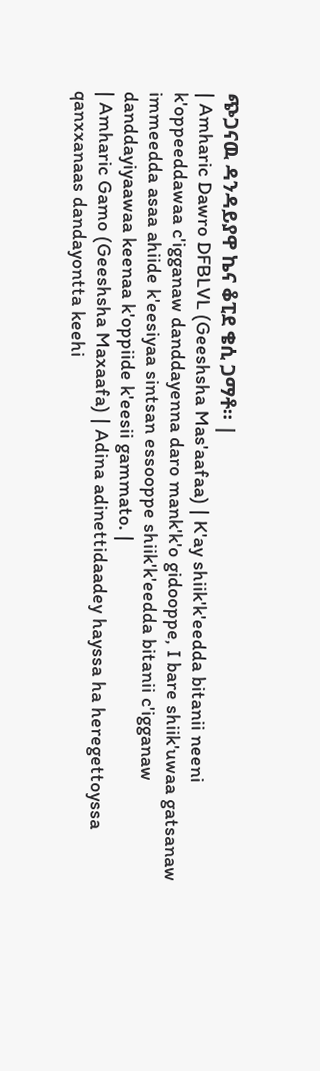ጭጋናዉ ዳንዳይያዋ ኬና ቆፒደ ቄሲ ጋማቶ። |
| Amharic Dawro DFBLVL (Geeshsha Mas'aafaa) | K'ay shiik'k'eedda bitanii neeni k'oppeeddawaa c'igganaw danddayenna daro mank'k'o gidooppe, I bare shiik'uwaa gatsanaw immeedda asaa ahiide k'eesiyaa sintsan essooppe shiik'k'eedda bitanii c'igganaw danddayiyaawaa keenaa k'oppiide k'eesii gammato. |
| Amharic Gamo (Geeshsha Maxaafa) | Adina adinettidaadey hayssa ha heregettoyssa qanxxanaas dandayontta keehi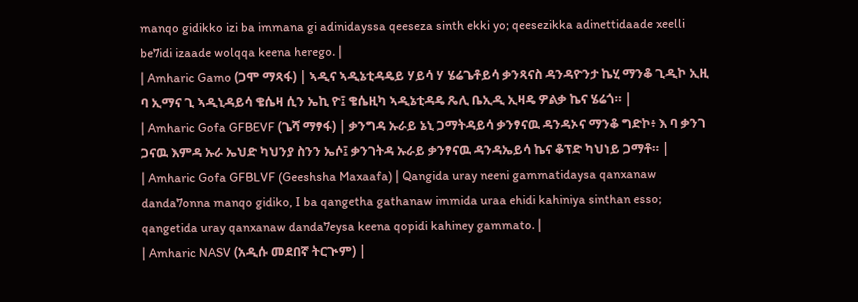manqo gidikko izi ba immana gi adinidayssa qeeseza sinth ekki yo; qeesezikka adinettidaade xeelli be7idi izaade wolqqa keena herego. |
| Amharic Gamo (ጋሞ ማጻፋ) | ኣዲና ኣዲኔቲዳዴይ ሃይሳ ሃ ሄሬጌቶይሳ ቃንጻናስ ዳንዳዮንታ ኬሂ ማንቆ ጊዲኮ ኢዚ ባ ኢማና ጊ ኣዲኒዳይሳ ቄሴዛ ሲን ኤኪ ዮ፤ ቄሴዚካ ኣዲኔቲዳዴ ጼሊ ቤኢዲ ኢዛዴ ዎልቃ ኬና ሄሬጎ። |
| Amharic Gofa GFBEVF (ጌሻ ማፃፋ) | ቃንግዳ ኡራይ ኔኒ ጋማትዳይሳ ቃንፃናዉ ዳንዳኦና ማንቆ ግድኮ፥ እ ባ ቃንገ ጋናዉ እምዳ ኡራ ኤህድ ካህንያ ስንን ኤሶ፤ ቃንገትዳ ኡራይ ቃንፃናዉ ዳንዳኤይሳ ኬና ቆፕድ ካህነይ ጋማቶ። |
| Amharic Gofa GFBLVF (Geeshsha Maxaafa) | Qangida uray neeni gammatidaysa qanxanaw danda7onna manqo gidiko, I ba qangetha gathanaw immida uraa ehidi kahiniya sinthan esso; qangetida uray qanxanaw danda7eysa keena qopidi kahiney gammato. |
| Amharic NASV (አዲሱ መደበኛ ትርጒም) |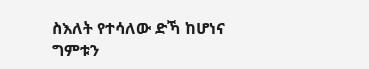ስእለት የተሳለው ድኻ ከሆነና ግምቱን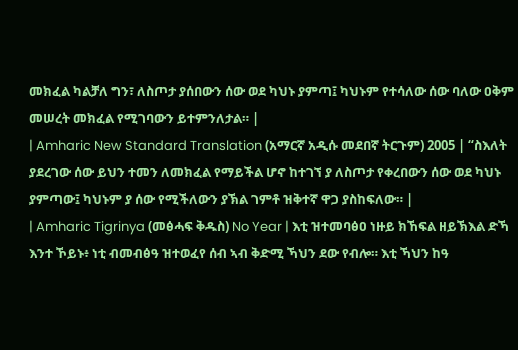መክፈል ካልቻለ ግን፣ ለስጦታ ያሰበውን ሰው ወደ ካህኑ ያምጣ፤ ካህኑም የተሳለው ሰው ባለው ዐቅም መሠረት መክፈል የሚገባውን ይተምንለታል። |
| Amharic New Standard Translation (አማርኛ አዲሱ መደበኛ ትርጉም) 2005 | “ስእለት ያደረገው ሰው ይህን ተመን ለመክፈል የማይችል ሆኖ ከተገኘ ያ ለስጦታ የቀረበውን ሰው ወደ ካህኑ ያምጣው፤ ካህኑም ያ ሰው የሚችለውን ያኽል ገምቶ ዝቅተኛ ዋጋ ያስከፍለው። |
| Amharic Tigrinya (መፅሓፍ ቅዱስ) No Year | እቲ ዝተመባፅዐ ነዙይ ክኸፍል ዘይኽእል ድኻ እንተ ኾይኑ፥ ነቲ ብመብፅዓ ዝተወፈየ ሰብ ኣብ ቅድሚ ኻህን ደው የብሎ። እቲ ኻህን ከዓ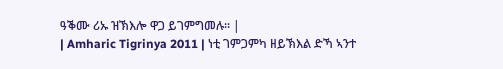ዓቕሙ ሪኡ ዝኽእሎ ዋጋ ይገምግመሉ። |
| Amharic Tigrinya 2011 | ነቲ ገምጋምካ ዘይኽእል ድኻ ኣንተ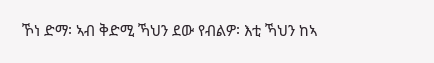ኾነ ድማ፡ ኣብ ቅድሚ ኻህን ደው የብልዎ፡ እቲ ኻህን ከኣ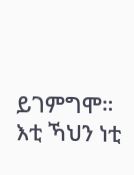ይገምግሞ። እቲ ኻህን ነቲ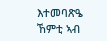እተመባጽዔ ኸምቲ ኣብ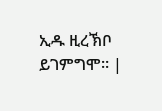ኢዱ ዚረኽቦ ይገምግሞ። |